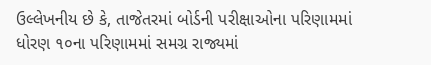ઉલ્લેખનીય છે કે, તાજેતરમાં બોર્ડની પરીક્ષાઓના પરિણામમાં ધોરણ ૧૦ના પરિણામમાં સમગ્ર રાજ્યમાં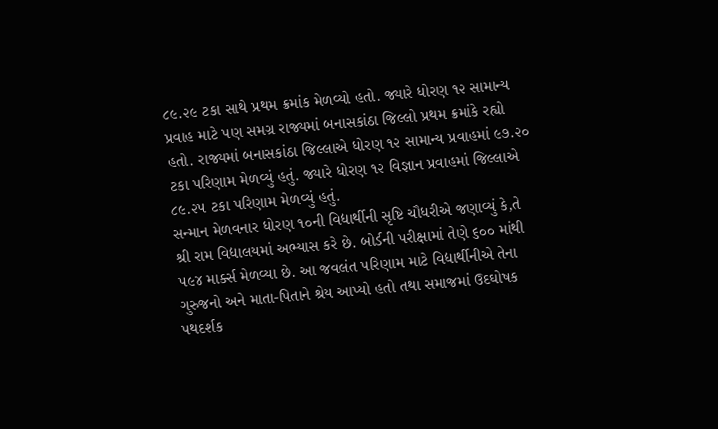૮૯.૨૯ ટકા સાથે પ્રથમ ક્રમાંક મેળવ્યો હતો. જ્યારે ધોરણ ૧૨ સામાન્ય પ્રવાહ માટે પણ સમગ્ર રાજ્યમાં બનાસકાંઠા જિલ્લો પ્રથમ ક્રમાંકે રહ્યો હતો. રાજ્યમાં બનાસકાંઠા જિલ્લાએ ધોરણ ૧૨ સામાન્ય પ્રવાહમાં ૯૭.૨૦ ટકા પરિણામ મેળવ્યું હતું. જ્યારે ધોરણ ૧૨ વિજ્ઞાન પ્રવાહમાં જિલ્લાએ ૮૯.૨૫ ટકા પરિણામ મેળવ્યું હતું.
સન્માન મેળવનાર ધોરણ ૧૦ની વિદ્યાર્થીની સૃષ્ટિ ચૌધરીએ જણાવ્યું કે,તે શ્રી રામ વિદ્યાલયમાં અભ્યાસ કરે છે. બોર્ડની પરીક્ષામાં તેણે ૬૦૦ માંથી ૫૯૪ માર્ક્સ મેળવ્યા છે. આ જવલંત પરિણામ માટે વિદ્યાર્થીનીએ તેના ગુરુજનો અને માતા-પિતાને શ્રેય આપ્યો હતો તથા સમાજમાં ઉદઘોષક પથદર્શક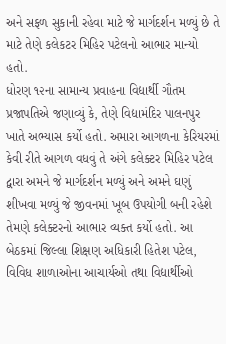અને સફળ સુકાની રહેવા માટે જે માર્ગદર્શન મળ્યું છે તે માટે તેણે કલેકટર મિહિર પટેલનો આભાર માન્યો હતો.
ધોરણ ૧૨ના સામાન્ય પ્રવાહના વિદ્યાર્થી ગૌતમ પ્રજાપતિએ જણાવ્યું કે, તેણે વિદ્યામંદિર પાલનપુર ખાતે અભ્યાસ કર્યો હતો. અમારા આગળના કેરિયરમાં કેવી રીતે આગળ વધવું તે અંગે કલેક્ટર મિહિર પટેલ દ્વારા અમને જે માર્ગદર્શન મળ્યું અને અમને ઘણું શીખવા મળ્યું જે જીવનમાં ખૂબ ઉપયોગી બની રહેશે તેમણે કલેક્ટરનો આભાર વ્યક્ત કર્યો હતો. આ બેઠકમાં જિલ્લા શિક્ષણ અધિકારી હિતેશ પટેલ, વિવિધ શાળાઓના આચાર્યઓ તથા વિદ્યાર્થીઓ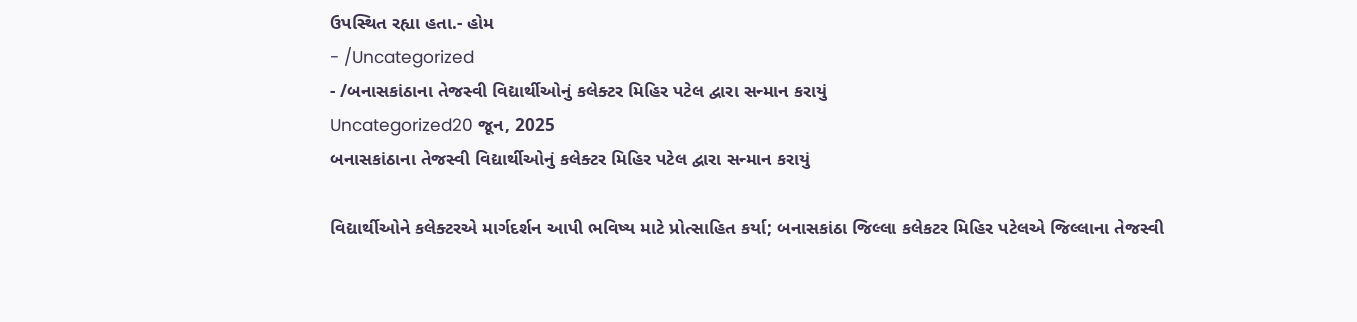ઉપસ્થિત રહ્યા હતા.- હોમ
- /Uncategorized
- /બનાસકાંઠાના તેજસ્વી વિદ્યાર્થીઓનું કલેક્ટર મિહિર પટેલ દ્વારા સન્માન કરાયું
Uncategorized20 જૂન, 2025
બનાસકાંઠાના તેજસ્વી વિદ્યાર્થીઓનું કલેક્ટર મિહિર પટેલ દ્વારા સન્માન કરાયું

વિદ્યાર્થીઓને કલેક્ટરએ માર્ગદર્શન આપી ભવિષ્ય માટે પ્રોત્સાહિત કર્યા; બનાસકાંઠા જિલ્લા કલેકટર મિહિર પટેલએ જિલ્લાના તેજસ્વી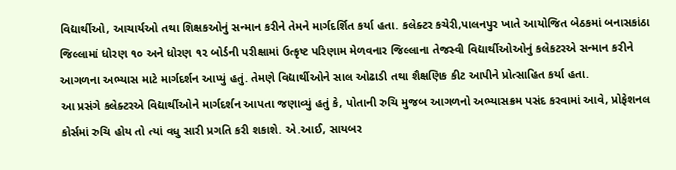વિદ્યાર્થીઓ, આચાર્યઓ તથા શિક્ષકઓનું સન્માન કરીને તેમને માર્ગદર્શિત કર્યા હતા. કલેક્ટર કચેરી,પાલનપુર ખાતે આયોજિત બેઠકમાં બનાસકાંઠા જિલ્લામાં ધોરણ ૧૦ અને ધોરણ ૧૨ બોર્ડની પરીક્ષામાં ઉત્કૃષ્ટ પરિણામ મેળવનાર જિલ્લાના તેજસ્વી વિદ્યાર્થીઓઓનું કલેકટરએ સન્માન કરીને આગળના અભ્યાસ માટે માર્ગદર્શન આપ્યું હતું. તેમણે વિદ્યાર્થીઓને સાલ ઓઢાડી તથા શૈક્ષણિક કીટ આપીને પ્રોત્સાહિત કર્યા હતા.
આ પ્રસંગે કલેક્ટરએ વિદ્યાર્થીઓને માર્ગદર્શન આપતા જણાવ્યું હતું કે, પોતાની રુચિ મુજબ આગળનો અભ્યાસક્રમ પસંદ કરવામાં આવે, પ્રોફેશનલ કોર્સમાં રુચિ હોય તો ત્યાં વધુ સારી પ્રગતિ કરી શકાશે. એ.આઈ, સાયબર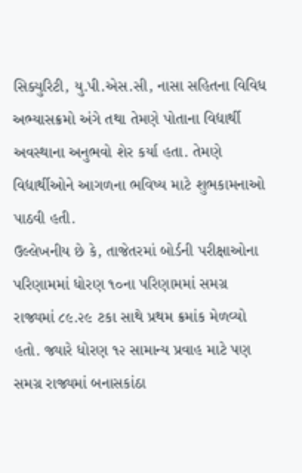સિક્યુરિટી, યુ.પી.એસ.સી, નાસા સહિતના વિવિધ અભ્યાસક્રમો અંગે તથા તેમણે પોતાના વિદ્યાર્થી અવસ્થાના અનુભવો શેર કર્યા હતા. તેમણે વિદ્યાર્થીઓને આગળના ભવિષ્ય માટે શુભકામનાઓ પાઠવી હતી.
ઉલ્લેખનીય છે કે, તાજેતરમાં બોર્ડની પરીક્ષાઓના પરિણામમાં ધોરણ ૧૦ના પરિણામમાં સમગ્ર રાજ્યમાં ૮૯.૨૯ ટકા સાથે પ્રથમ ક્રમાંક મેળવ્યો હતો. જ્યારે ધોરણ ૧૨ સામાન્ય પ્રવાહ માટે પણ સમગ્ર રાજ્યમાં બનાસકાંઠા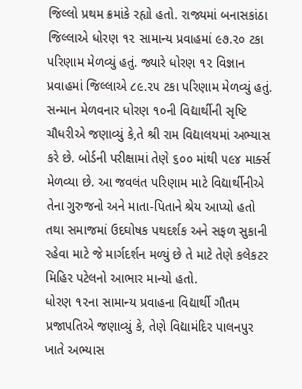જિલ્લો પ્રથમ ક્રમાંકે રહ્યો હતો. રાજ્યમાં બનાસકાંઠા જિલ્લાએ ધોરણ ૧૨ સામાન્ય પ્રવાહમાં ૯૭.૨૦ ટકા પરિણામ મેળવ્યું હતું. જ્યારે ધોરણ ૧૨ વિજ્ઞાન પ્રવાહમાં જિલ્લાએ ૮૯.૨૫ ટકા પરિણામ મેળવ્યું હતું.
સન્માન મેળવનાર ધોરણ ૧૦ની વિદ્યાર્થીની સૃષ્ટિ ચૌધરીએ જણાવ્યું કે,તે શ્રી રામ વિદ્યાલયમાં અભ્યાસ કરે છે. બોર્ડની પરીક્ષામાં તેણે ૬૦૦ માંથી ૫૯૪ માર્ક્સ મેળવ્યા છે. આ જવલંત પરિણામ માટે વિદ્યાર્થીનીએ તેના ગુરુજનો અને માતા-પિતાને શ્રેય આપ્યો હતો તથા સમાજમાં ઉદઘોષક પથદર્શક અને સફળ સુકાની રહેવા માટે જે માર્ગદર્શન મળ્યું છે તે માટે તેણે કલેકટર મિહિર પટેલનો આભાર માન્યો હતો.
ધોરણ ૧૨ના સામાન્ય પ્રવાહના વિદ્યાર્થી ગૌતમ પ્રજાપતિએ જણાવ્યું કે, તેણે વિદ્યામંદિર પાલનપુર ખાતે અભ્યાસ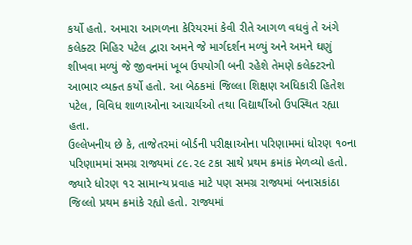કર્યો હતો. અમારા આગળના કેરિયરમાં કેવી રીતે આગળ વધવું તે અંગે કલેક્ટર મિહિર પટેલ દ્વારા અમને જે માર્ગદર્શન મળ્યું અને અમને ઘણું શીખવા મળ્યું જે જીવનમાં ખૂબ ઉપયોગી બની રહેશે તેમણે કલેક્ટરનો આભાર વ્યક્ત કર્યો હતો. આ બેઠકમાં જિલ્લા શિક્ષણ અધિકારી હિતેશ પટેલ, વિવિધ શાળાઓના આચાર્યઓ તથા વિદ્યાર્થીઓ ઉપસ્થિત રહ્યા હતા.
ઉલ્લેખનીય છે કે, તાજેતરમાં બોર્ડની પરીક્ષાઓના પરિણામમાં ધોરણ ૧૦ના પરિણામમાં સમગ્ર રાજ્યમાં ૮૯.૨૯ ટકા સાથે પ્રથમ ક્રમાંક મેળવ્યો હતો. જ્યારે ધોરણ ૧૨ સામાન્ય પ્રવાહ માટે પણ સમગ્ર રાજ્યમાં બનાસકાંઠા જિલ્લો પ્રથમ ક્રમાંકે રહ્યો હતો. રાજ્યમાં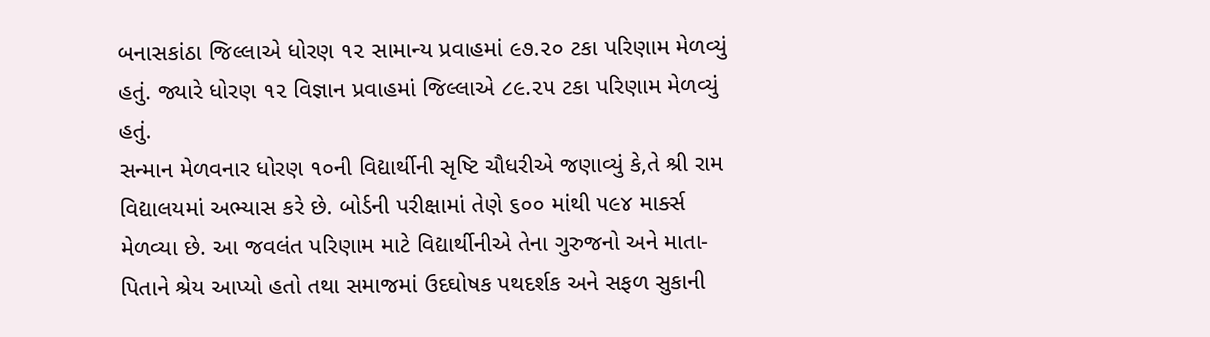બનાસકાંઠા જિલ્લાએ ધોરણ ૧૨ સામાન્ય પ્રવાહમાં ૯૭.૨૦ ટકા પરિણામ મેળવ્યું હતું. જ્યારે ધોરણ ૧૨ વિજ્ઞાન પ્રવાહમાં જિલ્લાએ ૮૯.૨૫ ટકા પરિણામ મેળવ્યું હતું.
સન્માન મેળવનાર ધોરણ ૧૦ની વિદ્યાર્થીની સૃષ્ટિ ચૌધરીએ જણાવ્યું કે,તે શ્રી રામ વિદ્યાલયમાં અભ્યાસ કરે છે. બોર્ડની પરીક્ષામાં તેણે ૬૦૦ માંથી ૫૯૪ માર્ક્સ મેળવ્યા છે. આ જવલંત પરિણામ માટે વિદ્યાર્થીનીએ તેના ગુરુજનો અને માતા-પિતાને શ્રેય આપ્યો હતો તથા સમાજમાં ઉદઘોષક પથદર્શક અને સફળ સુકાની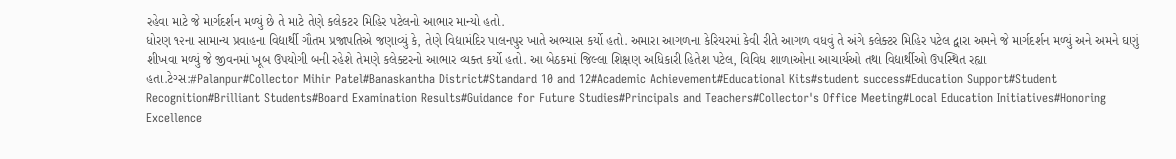રહેવા માટે જે માર્ગદર્શન મળ્યું છે તે માટે તેણે કલેકટર મિહિર પટેલનો આભાર માન્યો હતો.
ધોરણ ૧૨ના સામાન્ય પ્રવાહના વિદ્યાર્થી ગૌતમ પ્રજાપતિએ જણાવ્યું કે, તેણે વિદ્યામંદિર પાલનપુર ખાતે અભ્યાસ કર્યો હતો. અમારા આગળના કેરિયરમાં કેવી રીતે આગળ વધવું તે અંગે કલેક્ટર મિહિર પટેલ દ્વારા અમને જે માર્ગદર્શન મળ્યું અને અમને ઘણું શીખવા મળ્યું જે જીવનમાં ખૂબ ઉપયોગી બની રહેશે તેમણે કલેક્ટરનો આભાર વ્યક્ત કર્યો હતો. આ બેઠકમાં જિલ્લા શિક્ષણ અધિકારી હિતેશ પટેલ, વિવિધ શાળાઓના આચાર્યઓ તથા વિદ્યાર્થીઓ ઉપસ્થિત રહ્યા હતા.ટેગ્સ:#Palanpur#Collector Mihir Patel#Banaskantha District#Standard 10 and 12#Academic Achievement#Educational Kits#student success#Education Support#Student Recognition#Brilliant Students#Board Examination Results#Guidance for Future Studies#Principals and Teachers#Collector's Office Meeting#Local Education Initiatives#Honoring Excellence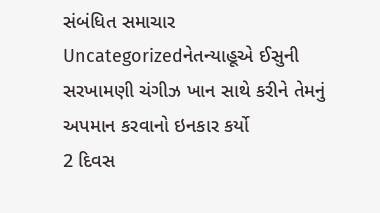સંબંધિત સમાચાર
Uncategorizedનેતન્યાહૂએ ઈસુની સરખામણી ચંગીઝ ખાન સાથે કરીને તેમનું અપમાન કરવાનો ઇનકાર કર્યો
2 દિવસ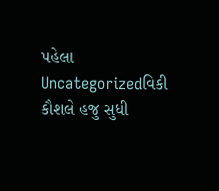પહેલા
Uncategorizedવિકી કૌશલે હજુ સુધી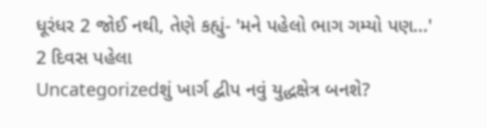ધૂરંધર 2 જોઈ નથી, તેણે કહ્યું- 'મને પહેલો ભાગ ગમ્યો પણ...'
2 દિવસ પહેલા
Uncategorizedશું ખાર્ગ દ્વીપ નવું યુદ્ધક્ષેત્ર બનશે?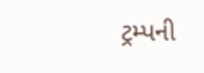ટ્રમ્પની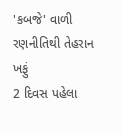'કબજે' વાળી રણનીતિથી તેહરાન ખફું
2 દિવસ પહેલા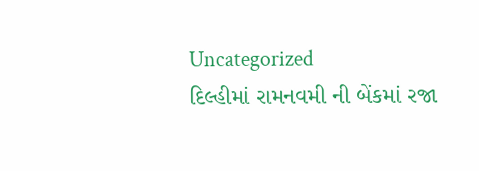Uncategorized
દિલ્હીમાં રામનવમી ની બેંકમાં રજા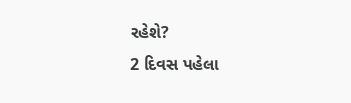રહેશે?
2 દિવસ પહેલા